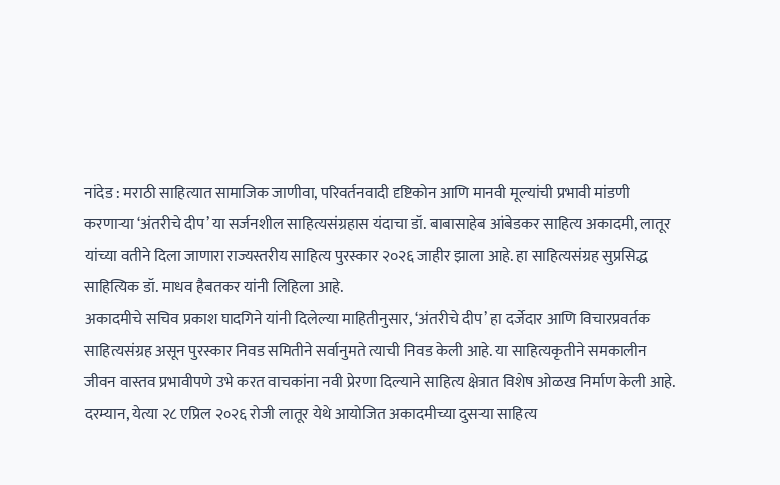नांदेड : मराठी साहित्यात सामाजिक जाणीवा, परिवर्तनवादी दृष्टिकोन आणि मानवी मूल्यांची प्रभावी मांडणी करणाऱ्या ‘अंतरीचे दीप’ या सर्जनशील साहित्यसंग्रहास यंदाचा डॉ. बाबासाहेब आंबेडकर साहित्य अकादमी, लातूर यांच्या वतीने दिला जाणारा राज्यस्तरीय साहित्य पुरस्कार २०२६ जाहीर झाला आहे. हा साहित्यसंग्रह सुप्रसिद्ध साहित्यिक डॉ. माधव हैबतकर यांनी लिहिला आहे.
अकादमीचे सचिव प्रकाश घादगिने यांनी दिलेल्या माहितीनुसार, ‘अंतरीचे दीप’ हा दर्जेदार आणि विचारप्रवर्तक साहित्यसंग्रह असून पुरस्कार निवड समितीने सर्वानुमते त्याची निवड केली आहे. या साहित्यकृतीने समकालीन जीवन वास्तव प्रभावीपणे उभे करत वाचकांना नवी प्रेरणा दिल्याने साहित्य क्षेत्रात विशेष ओळख निर्माण केली आहे.
दरम्यान, येत्या २८ एप्रिल २०२६ रोजी लातूर येथे आयोजित अकादमीच्या दुसऱ्या साहित्य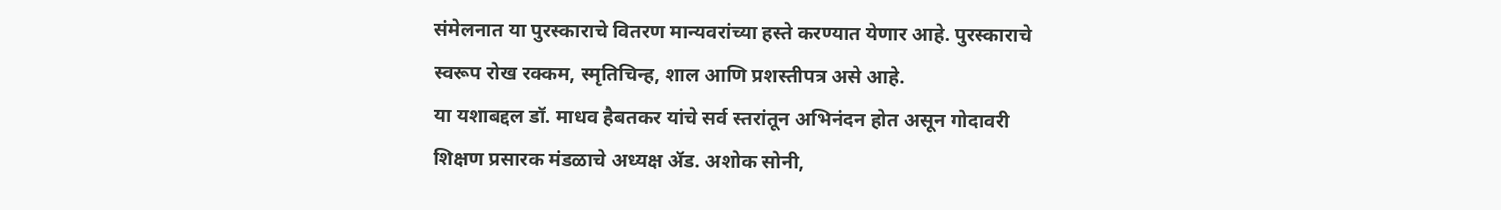संमेलनात या पुरस्काराचे वितरण मान्यवरांच्या हस्ते करण्यात येणार आहे. पुरस्काराचे स्वरूप रोख रक्कम, स्मृतिचिन्ह, शाल आणि प्रशस्तीपत्र असे आहे.
या यशाबद्दल डॉ. माधव हैबतकर यांचे सर्व स्तरांतून अभिनंदन होत असून गोदावरी शिक्षण प्रसारक मंडळाचे अध्यक्ष ॲड. अशोक सोनी,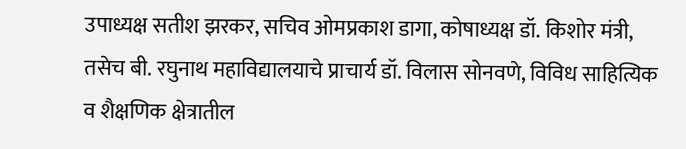उपाध्यक्ष सतीश झरकर, सचिव ओमप्रकाश डागा, कोषाध्यक्ष डॉ. किशोर मंत्री, तसेच बी. रघुनाथ महाविद्यालयाचे प्राचार्य डॉ. विलास सोनवणे, विविध साहित्यिक व शैक्षणिक क्षेत्रातील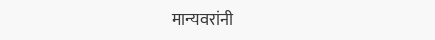मान्यवरांनी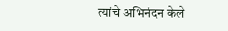त्यांचे अभिनंदन केले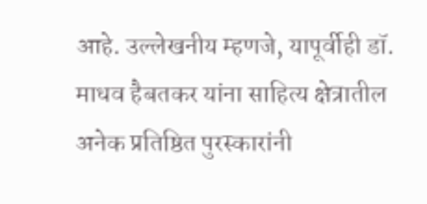आहे. उल्लेखनीय म्हणजे, यापूर्वीही डॉ. माधव हैबतकर यांना साहित्य क्षेत्रातील अनेक प्रतिष्ठित पुरस्कारांनी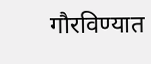गौरविण्यात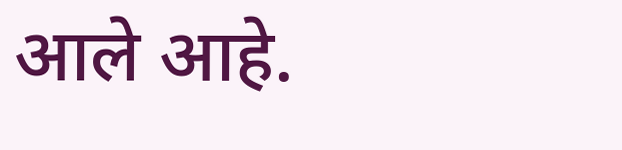आले आहे.